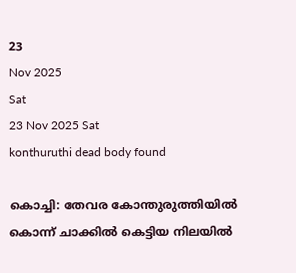23
Nov 2025
Sat
23 Nov 2025 Sat
konthuruthi dead body found

കൊച്ചി: തേവര കോന്തുരുത്തിയില്‍ കൊന്ന് ചാക്കില്‍ കെട്ടിയ നിലയില്‍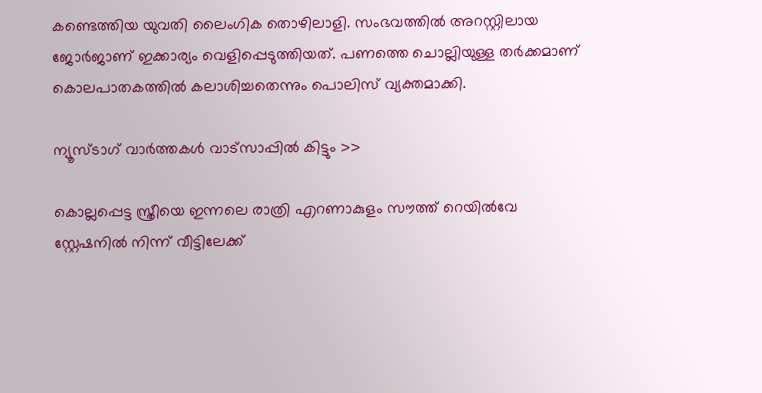കണ്ടെത്തിയ യുവതി ലൈംഗിക തൊഴിലാളി. സംഭവത്തില്‍ അറസ്റ്റിലായ ജോര്‍ജാണ് ഇക്കാര്യം വെളിപ്പെടുത്തിയത്. പണത്തെ ചൊല്ലിയുള്ള തര്‍ക്കമാണ് കൊലപാതകത്തില്‍ കലാശിച്ചതെന്നും പൊലിസ് വ്യക്തമാക്കി.

ന്യൂസ്ടാഗ് വാര്‍ത്തകള്‍ വാട്‌സാപ്പില്‍ കിട്ടും >>

കൊല്ലപ്പെട്ട സ്ത്രീയെ ഇന്നലെ രാത്രി എറണാകുളം സൗത്ത് റെയില്‍വേ സ്റ്റേഷനില്‍ നിന്ന് വീട്ടിലേക്ക്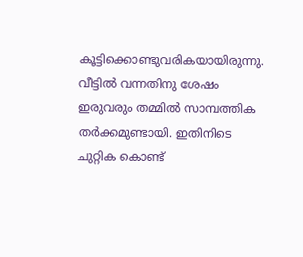കൂട്ടിക്കൊണ്ടുവരികയായിരുന്നു. വീട്ടില്‍ വന്നതിനു ശേഷം ഇരുവരും തമ്മില്‍ സാമ്പത്തിക തര്‍ക്കമുണ്ടായി. ഇതിനിടെ ചുറ്റിക കൊണ്ട്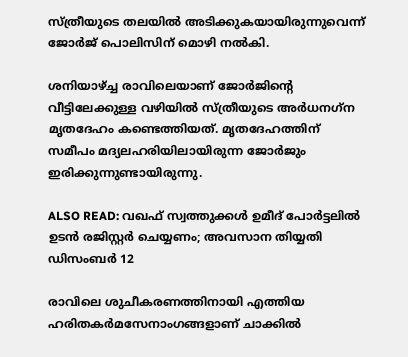സ്ത്രീയുടെ തലയില്‍ അടിക്കുകയായിരുന്നുവെന്ന് ജോര്‍ജ് പൊലിസിന് മൊഴി നല്‍കി.

ശനിയാഴ്ച്ച രാവിലെയാണ് ജോര്‍ജിന്റെ വീട്ടിലേക്കുള്ള വഴിയില്‍ സ്ത്രീയുടെ അര്‍ധനഗ്‌ന മൃതദേഹം കണ്ടെത്തിയത്. മൃതദേഹത്തിന് സമീപം മദ്യലഹരിയിലായിരുന്ന ജോര്‍ജും ഇരിക്കുന്നുണ്ടായിരുന്നു.

ALSO READ: വഖഫ് സ്വത്തുക്കള്‍ ഉമീദ് പോര്‍ട്ടലില്‍ ഉടന്‍ രജിസ്റ്റര്‍ ചെയ്യണം; അവസാന തിയ്യതി ഡിസംബര്‍ 12

രാവിലെ ശുചീകരണത്തിനായി എത്തിയ ഹരിതകര്‍മസേനാംഗങ്ങളാണ് ചാക്കില്‍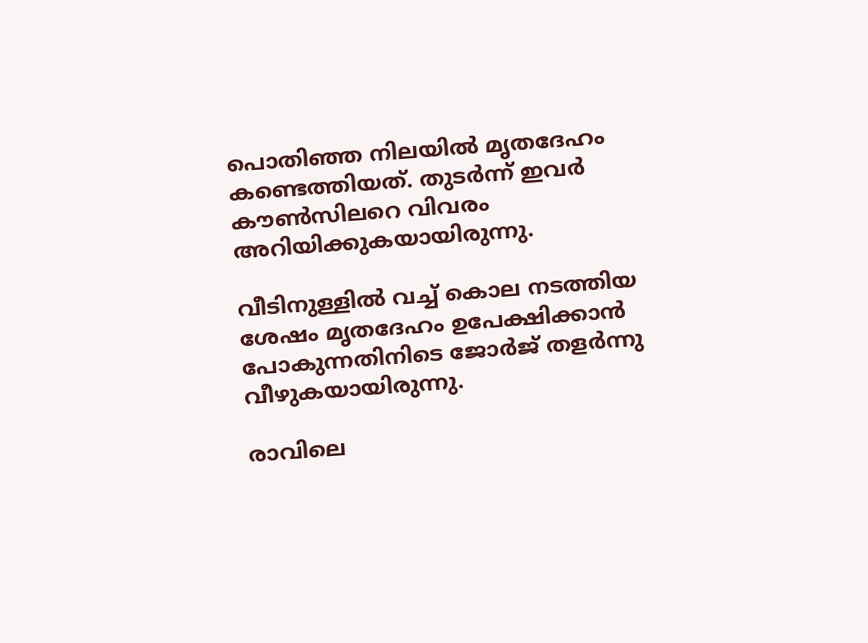പൊതിഞ്ഞ നിലയില്‍ മൃതദേഹം കണ്ടെത്തിയത്. തുടര്‍ന്ന് ഇവര്‍ കൗണ്‍സിലറെ വിവരം അറിയിക്കുകയായിരുന്നു.

വീടിനുള്ളില്‍ വച്ച് കൊല നടത്തിയ ശേഷം മൃതദേഹം ഉപേക്ഷിക്കാന്‍ പോകുന്നതിനിടെ ജോര്‍ജ് തളര്‍ന്നു വീഴുകയായിരുന്നു.

രാവിലെ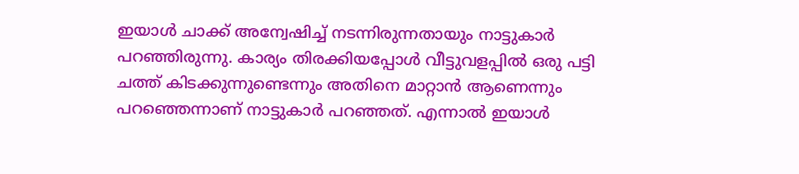ഇയാള്‍ ചാക്ക് അന്വേഷിച്ച് നടന്നിരുന്നതായും നാട്ടുകാര്‍ പറഞ്ഞിരുന്നു. കാര്യം തിരക്കിയപ്പോള്‍ വീട്ടുവളപ്പില്‍ ഒരു പട്ടി ചത്ത് കിടക്കുന്നുണ്ടെന്നും അതിനെ മാറ്റാന്‍ ആണെന്നും പറഞ്ഞെന്നാണ് നാട്ടുകാര്‍ പറഞ്ഞത്. എന്നാല്‍ ഇയാള്‍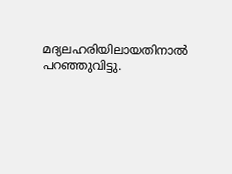മദ്യലഹരിയിലായതിനാല്‍ പറഞ്ഞുവിട്ടു.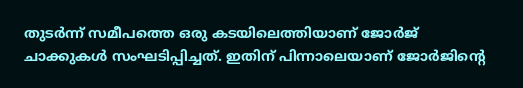തുടര്‍ന്ന് സമീപത്തെ ഒരു കടയിലെത്തിയാണ് ജോര്‍ജ് ചാക്കുകള്‍ സംഘടിപ്പിച്ചത്. ഇതിന് പിന്നാലെയാണ് ജോര്‍ജിന്റെ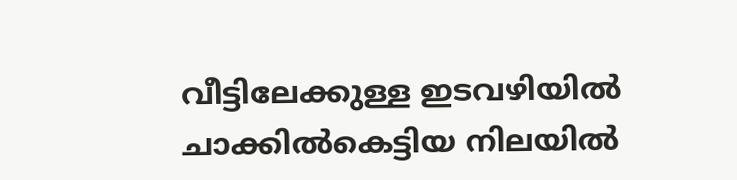വീട്ടിലേക്കുള്ള ഇടവഴിയില്‍ ചാക്കില്‍കെട്ടിയ നിലയില്‍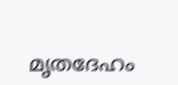മൃതദേഹം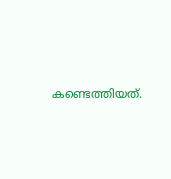കണ്ടെത്തിയത്.